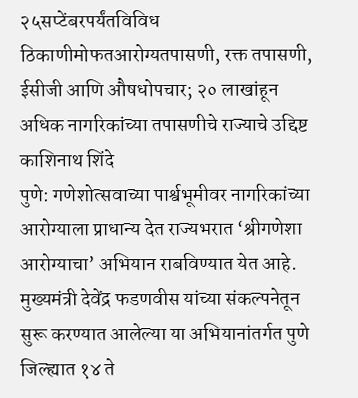२५सप्टेंबरपर्यंतविविध ठिकाणीमोफतआरोग्यतपासणी, रक्त तपासणी, ईसीजी आणि औषधोपचार; २० लाखांहून अधिक नागरिकांच्या तपासणीचे राज्याचे उद्दिष्ट
काशिनाथ शिंदे
पुणे: गणेशोत्सवाच्या पार्श्वभूमीवर नागरिकांच्या आरोग्याला प्राधान्य देत राज्यभरात ‘श्रीगणेशा आरोग्याचा’ अभियान राबविण्यात येत आहे. मुख्यमंत्री देवेंद्र फडणवीस यांच्या संकल्पनेतून सुरू करण्यात आलेल्या या अभियानांतर्गत पुणे जिल्ह्यात १४ ते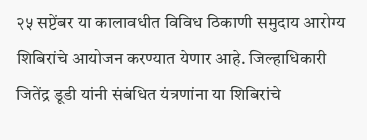२५ सप्टेंबर या कालावधीत विविध ठिकाणी समुदाय आरोग्य शिबिरांचे आयोजन करण्यात येणार आहे. जिल्हाधिकारी जितेंद्र डूडी यांनी संबंधित यंत्रणांना या शिबिरांचे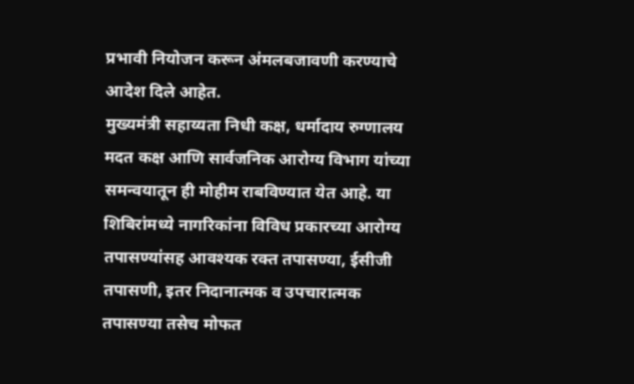प्रभावी नियोजन करून अंमलबजावणी करण्याचे आदेश दिले आहेत.
मुख्यमंत्री सहाय्यता निधी कक्ष, धर्मादाय रुग्णालय मदत कक्ष आणि सार्वजनिक आरोग्य विभाग यांच्या समन्वयातून ही मोहीम राबविण्यात येत आहे. या शिबिरांमध्ये नागरिकांना विविध प्रकारच्या आरोग्य तपासण्यांसह आवश्यक रक्त तपासण्या, ईसीजी तपासणी, इतर निदानात्मक व उपचारात्मक तपासण्या तसेच मोफत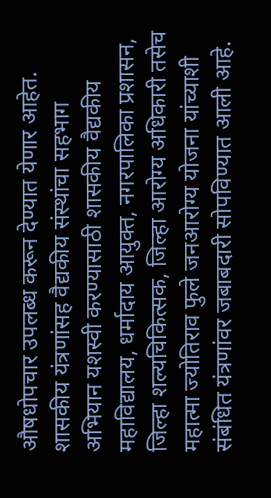औषधोपचार उपलब्ध करून देण्यात येणार आहेत.
शासकीय यंत्रणांसह वैद्यकीय संस्थांचा सहभाग
अभियान यशस्वी करण्यासाठी शासकीय वैद्यकीय महाविद्यालय, धर्मादाय आयुक्त, नगरपालिका प्रशासन, जिल्हा शल्यचिकित्सक, जिल्हा आरोग्य अधिकारी तसेच महात्मा ज्योतिराव फुले जनआरोग्य योजना यांच्याशी संबंधित यंत्रणांवर जबाबदारी सोपविण्यात आली आहे.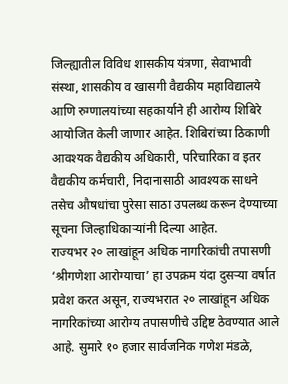जिल्ह्यातील विविध शासकीय यंत्रणा, सेवाभावी संस्था, शासकीय व खासगी वैद्यकीय महाविद्यालये आणि रुग्णालयांच्या सहकार्याने ही आरोग्य शिबिरे आयोजित केली जाणार आहेत. शिबिरांच्या ठिकाणी आवश्यक वैद्यकीय अधिकारी, परिचारिका व इतर वैद्यकीय कर्मचारी, निदानासाठी आवश्यक साधने तसेच औषधांचा पुरेसा साठा उपलब्ध करून देण्याच्या सूचना जिल्हाधिकाऱ्यांनी दिल्या आहेत.
राज्यभर २० लाखांहून अधिक नागरिकांची तपासणी
‘श्रीगणेशा आरोग्याचा’ हा उपक्रम यंदा दुसऱ्या वर्षात प्रवेश करत असून, राज्यभरात २० लाखांहून अधिक नागरिकांच्या आरोग्य तपासणीचे उद्दिष्ट ठेवण्यात आले आहे. सुमारे १० हजार सार्वजनिक गणेश मंडळे,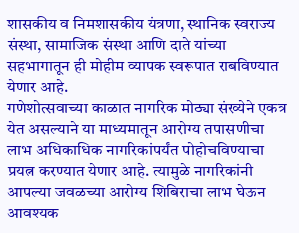शासकीय व निमशासकीय यंत्रणा, स्थानिक स्वराज्य संस्था, सामाजिक संस्था आणि दाते यांच्या सहभागातून ही मोहीम व्यापक स्वरूपात राबविण्यात येणार आहे.
गणेशोत्सवाच्या काळात नागरिक मोठ्या संख्येने एकत्र येत असल्याने या माध्यमातून आरोग्य तपासणीचा लाभ अधिकाधिक नागरिकांपर्यंत पोहोचविण्याचा प्रयत्न करण्यात येणार आहे. त्यामुळे नागरिकांनी आपल्या जवळच्या आरोग्य शिबिराचा लाभ घेऊन आवश्यक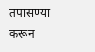तपासण्या करून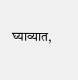घ्याव्यात,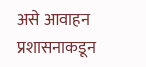असे आवाहन प्रशासनाकडून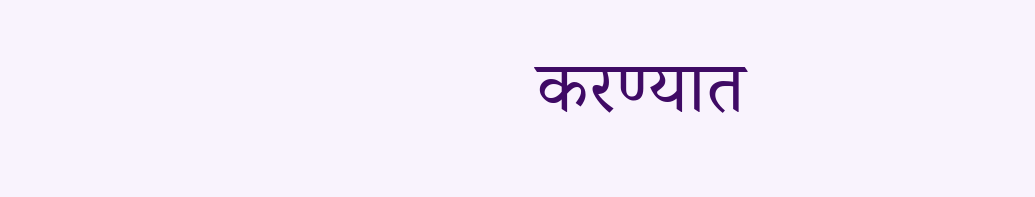करण्यात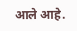आले आहे.